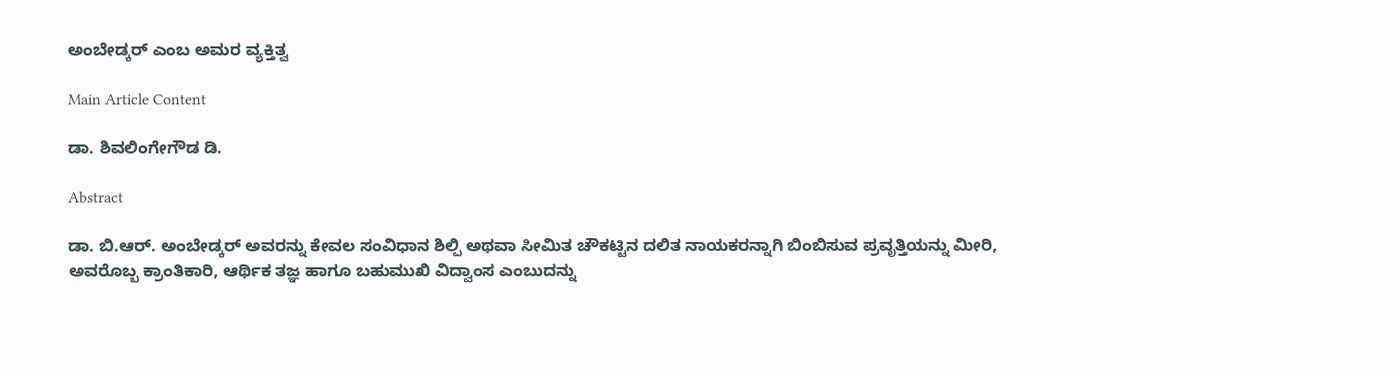ಅಂಬೇಡ್ಕರ್ ಎಂಬ ಅಮರ ವ್ಯಕ್ತಿತ್ವ

Main Article Content

ಡಾ. ಶಿವಲಿಂಗೇಗೌಡ ಡಿ.

Abstract

ಡಾ. ಬಿ.ಆರ್. ಅಂಬೇಡ್ಕರ್ ಅವರನ್ನು ಕೇವಲ ಸಂವಿಧಾನ ಶಿಲ್ಪಿ ಅಥವಾ ಸೀಮಿತ ಚೌಕಟ್ಟಿನ ದಲಿತ ನಾಯಕರನ್ನಾಗಿ ಬಿಂಬಿಸುವ ಪ್ರವೃತ್ತಿಯನ್ನು ಮೀರಿ, ಅವರೊಬ್ಬ ಕ್ರಾಂತಿಕಾರಿ, ಆರ್ಥಿಕ ತಜ್ಞ ಹಾಗೂ ಬಹುಮುಖಿ ವಿದ್ವಾಂಸ ಎಂಬುದನ್ನು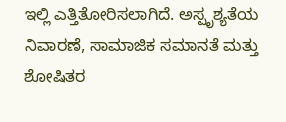ಇಲ್ಲಿ ಎತ್ತಿತೋರಿಸಲಾಗಿದೆ. ಅಸ್ಪೃಶ್ಯತೆಯ ನಿವಾರಣೆ, ಸಾಮಾಜಿಕ ಸಮಾನತೆ ಮತ್ತು ಶೋಷಿತರ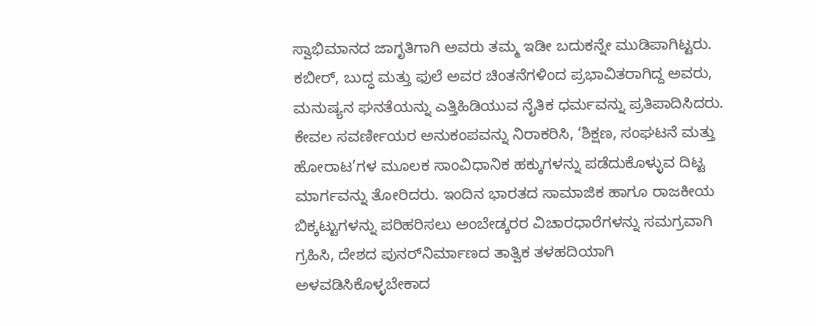ಸ್ವಾಭಿಮಾನದ ಜಾಗೃತಿಗಾಗಿ ಅವರು ತಮ್ಮ ಇಡೀ ಬದುಕನ್ನೇ ಮುಡಿಪಾಗಿಟ್ಟರು. ಕಬೀರ್, ಬುದ್ಧ ಮತ್ತು ಫುಲೆ ಅವರ ಚಿಂತನೆಗಳಿಂದ ಪ್ರಭಾವಿತರಾಗಿದ್ದ ಅವರು, ಮನುಷ್ಯನ ಘನತೆಯನ್ನು ಎತ್ತಿಹಿಡಿಯುವ ನೈತಿಕ ಧರ್ಮವನ್ನು ಪ್ರತಿಪಾದಿಸಿದರು. ಕೇವಲ ಸವರ್ಣೀಯರ ಅನುಕಂಪವನ್ನು ನಿರಾಕರಿಸಿ, ‘ಶಿಕ್ಷಣ, ಸಂಘಟನೆ ಮತ್ತು ಹೋರಾಟ’ಗಳ ಮೂಲಕ ಸಾಂವಿಧಾನಿಕ ಹಕ್ಕುಗಳನ್ನು ಪಡೆದುಕೊಳ್ಳುವ ದಿಟ್ಟ ಮಾರ್ಗವನ್ನು ತೋರಿದರು. ಇಂದಿನ ಭಾರತದ ಸಾಮಾಜಿಕ ಹಾಗೂ ರಾಜಕೀಯ ಬಿಕ್ಕಟ್ಟುಗಳನ್ನು ಪರಿಹರಿಸಲು ಅಂಬೇಡ್ಕರರ ವಿಚಾರಧಾರೆಗಳನ್ನು ಸಮಗ್ರವಾಗಿ ಗ್ರಹಿಸಿ, ದೇಶದ ಪುನರ್‌ನಿರ್ಮಾಣದ ತಾತ್ವಿಕ ತಳಹದಿಯಾಗಿ ಅಳವಡಿಸಿಕೊಳ್ಳಬೇಕಾದ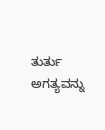ತುರ್ತು ಅಗತ್ಯವನ್ನು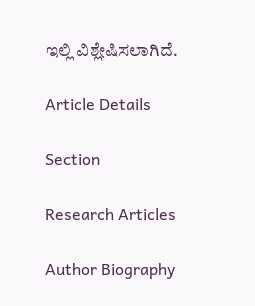ಇಲ್ಲಿ ವಿಶ್ಲೇಷಿಸಲಾಗಿದೆ.

Article Details

Section

Research Articles

Author Biography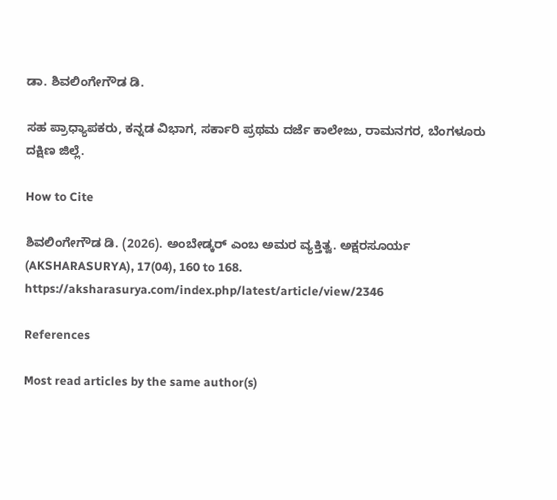ಡಾ. ಶಿವಲಿಂಗೇಗೌಡ ಡಿ.

ಸಹ ಪ್ರಾಧ್ಯಾಪಕರು, ಕನ್ನಡ ವಿಭಾಗ, ಸರ್ಕಾರಿ ಪ್ರಥಮ ದರ್ಜೆ ಕಾಲೇಜು, ರಾಮನಗರ, ಬೆಂಗಳೂರು ದಕ್ಷಿಣ ಜಿಲ್ಲೆ.

How to Cite

ಶಿವಲಿಂಗೇಗೌಡ ಡಿ. (2026). ಅಂಬೇಡ್ಕರ್ ಎಂಬ ಅಮರ ವ್ಯಕ್ತಿತ್ವ. ಅಕ್ಷರಸೂರ್ಯ (AKSHARASURYA), 17(04), 160 to 168. https://aksharasurya.com/index.php/latest/article/view/2346

References

Most read articles by the same author(s)